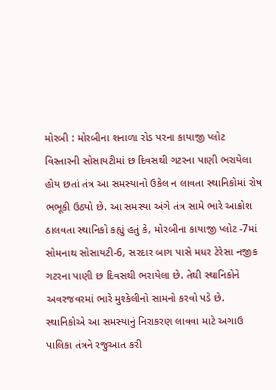મોરબી : મોરબીના શનાળા રોડ પરના કાયાજી પ્લોટ વિસ્તારની સોસાયટીમાં છ દિવસથી ગટરના પાણી ભરાયેલા હોય છતાં તંત્ર આ સમસ્યાનો ઉકેલ ન લાવતા સ્થાનિકોમાં રોષ ભભૂકી ઉઠ્યો છે. આ સમસ્યા અંગે તંત્ર સામે ભારે આક્રોશ ઠાલવતા સ્થાનિકો કહ્યું હતું કે, મોરબીના કાયાજી પ્લોટ -7માં સોમનાથ સોસાયટી-6, સરદાર બાગ પાસે મધર ટેરેસા નજીક ગટરના પાણી છ દિવસથી ભરાયેલા છે. તેથી સ્થાનિકોને અવરજવરમાં ભારે મુશ્કેલીનો સામનો કરવો પડે છે. સ્થાનિકોએ આ સમસ્યાનું નિરાકરણ લાવવા માટે અગાઉ પાલિકા તંત્રને રજુઆત કરી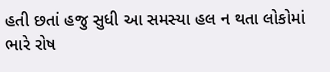હતી છતાં હજુ સુધી આ સમસ્યા હલ ન થતા લોકોમાં ભારે રોષ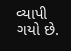વ્યાપી ગયો છે.